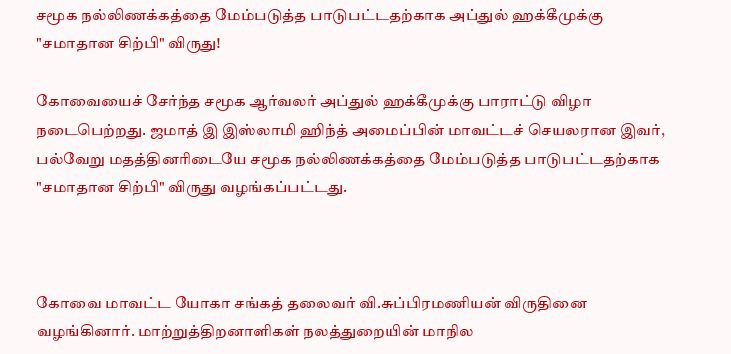சமூக நல்லிணக்கத்தை மேம்படுத்த பாடுபட்டதற்காக அப்துல் ஹக்கீமுக்கு "சமாதான சிற்பி" விருது!

கோவையைச் சேர்ந்த சமூக ஆர்வலர் அப்துல் ஹக்கீமுக்கு பாராட்டு விழா நடைபெற்றது. ஜமாத் இ இஸ்லாமி ஹிந்த் அமைப்பின் மாவட்டச் செயலரான இவர், பல்வேறு மதத்தினரிடையே சமூக நல்லிணக்கத்தை மேம்படுத்த பாடுபட்டதற்காக "சமாதான சிற்பி" விருது வழங்கப்பட்டது.



கோவை மாவட்ட யோகா சங்கத் தலைவர் வி.சுப்பிரமணியன் விருதினை வழங்கினார். மாற்றுத்திறனாளிகள் நலத்துறையின் மாநில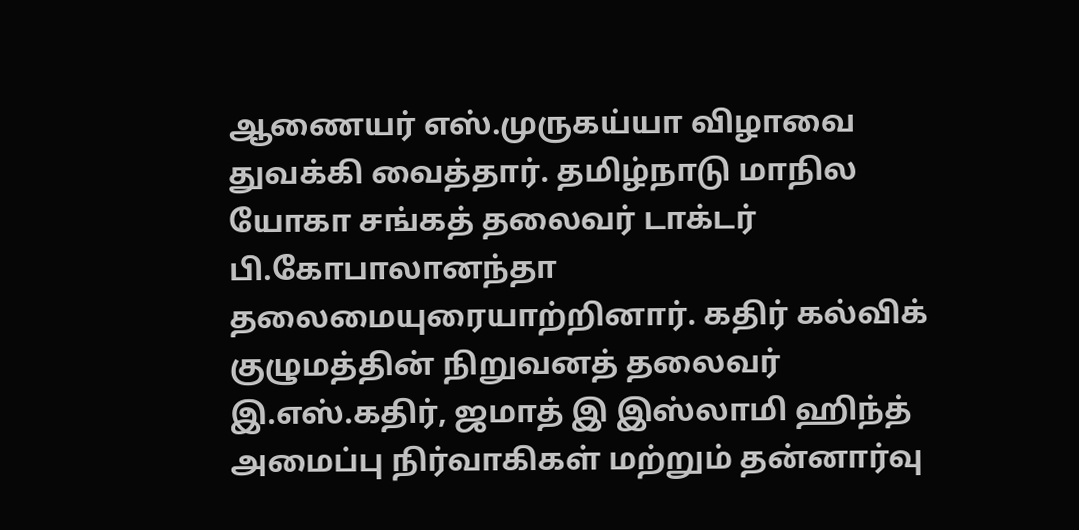ஆணையர் எஸ்.முருகய்யா விழாவை துவக்கி வைத்தார். தமிழ்நாடு மாநில யோகா சங்கத் தலைவர் டாக்டர் பி.கோபாலானந்தா தலைமையுரையாற்றினார். கதிர் கல்விக் குழுமத்தின் நிறுவனத் தலைவர் இ.எஸ்.கதிர், ஜமாத் இ இஸ்லாமி ஹிந்த் அமைப்பு நிர்வாகிகள் மற்றும் தன்னார்வு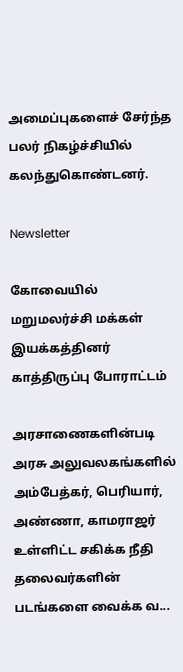அமைப்புகளைச் சேர்ந்த பலர் நிகழ்ச்சியில் கலந்துகொண்டனர்.

Newsletter

கோவையில் மறுமலர்ச்சி மக்கள் இயக்கத்தினர் காத்திருப்பு போராட்டம்

அரசாணைகளின்படி அரசு அலுவலகங்களில் அம்பேத்கர், பெரியார், அண்ணா, காமராஜர் உள்ளிட்ட சகிக்க நீதி தலைவர்களின் படங்களை வைக்க வ...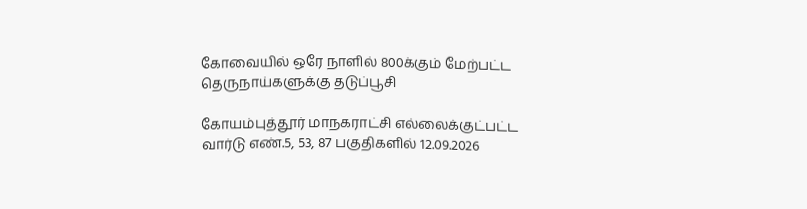கோவையில் ஒரே நாளில் 800க்கும் மேற்பட்ட தெருநாய்களுக்கு தடுப்பூசி

கோயம்புத்தூர் மாநகராட்சி எல்லைக்குட்பட்ட வார்டு எண்.5, 53, 87 பகுதிகளில் 12.09.2026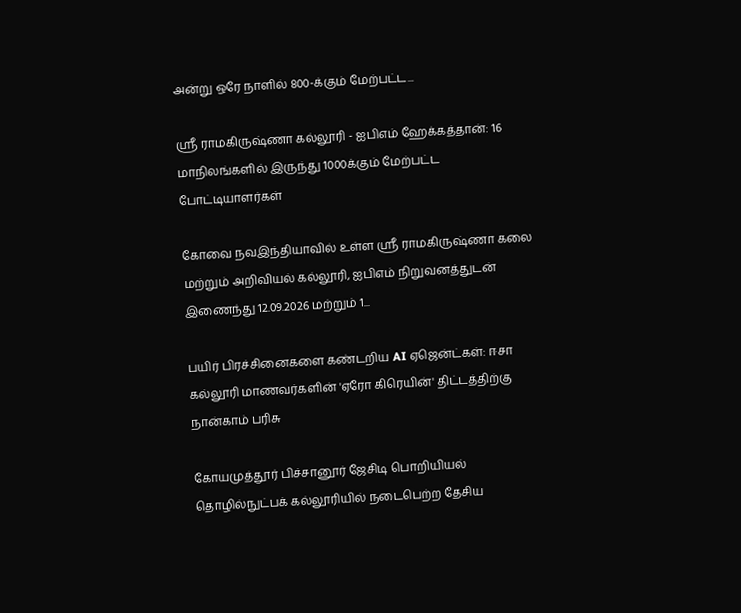அன்று ஒரே நாளில் 800-க்கும் மேற்பட்ட...

ஸ்ரீ ராமகிருஷ்ணா கல்லூரி - ஐபிஎம் ஹேக்கத்தான்: 16 மாநிலங்களில் இருந்து 1000க்கும் மேற்பட்ட போட்டியாளர்கள்

கோவை நவஇந்தியாவில் உள்ள ஸ்ரீ ராமகிருஷ்ணா கலை மற்றும் அறிவியல் கல்லூரி, ஐபிஎம் நிறுவனத்துடன் இணைந்து 12.09.2026 மற்றும் 1...

பயிர் பிரச்சினைகளை கண்டறிய AI ஏஜென்ட்கள்: ஈசா கல்லூரி மாணவர்களின் 'ஏரோ கிரெயின்' திட்டத்திற்கு நான்காம் பரிசு

கோயமுத்தூர் பிச்சானூர் ஜேசிடி பொறியியல் தொழில்நுட்பக் கல்லூரியில் நடைபெற்ற தேசிய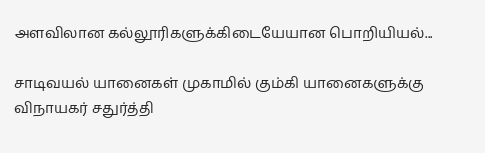அளவிலான கல்லூரிகளுக்கிடையேயான பொறியியல்...

சாடிவயல் யானைகள் முகாமில் கும்கி யானைகளுக்கு விநாயகர் சதுர்த்தி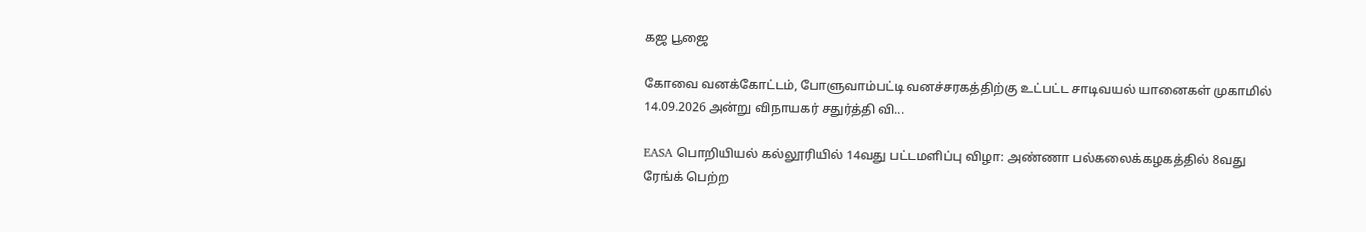கஜ பூஜை

கோவை வனக்கோட்டம், போளுவாம்பட்டி வனச்சரகத்திற்கு உட்பட்ட சாடிவயல் யானைகள் முகாமில் 14.09.2026 அன்று விநாயகர் சதுர்த்தி வி...

EASA பொறியியல் கல்லூரியில் 14வது பட்டமளிப்பு விழா: அண்ணா பல்கலைக்கழகத்தில் 8வது ரேங்க் பெற்ற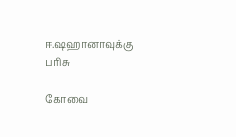ஈ.ஷஹானாவுக்கு பரிசு

கோவை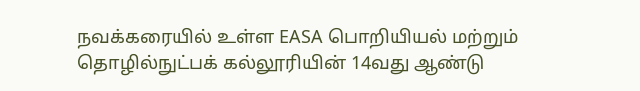நவக்கரையில் உள்ள EASA பொறியியல் மற்றும் தொழில்நுட்பக் கல்லூரியின் 14வது ஆண்டு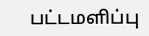பட்டமளிப்பு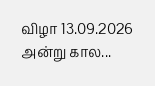விழா 13.09.2026 அன்று கால...